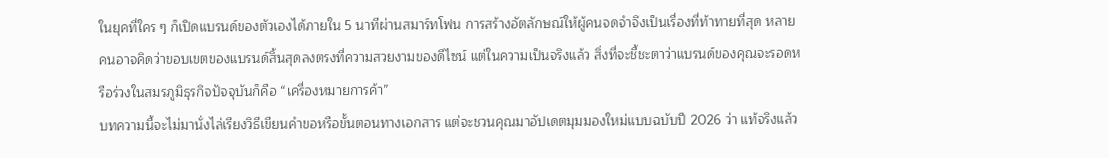ในยุคที่ใคร ๆ ก็เปิดแบรนด์ของตัวเองได้ภายใน 5 นาทีผ่านสมาร์ทโฟน การสร้างอัตลักษณ์ให้ผู้คนจดจำจึงเป็นเรื่องที่ท้าทายที่สุด หลายคนอาจคิดว่าขอบเขตของแบรนด์สิ้นสุดลงตรงที่ความสวยงามของดีไซน์ แต่ในความเป็นจริงแล้ว สิ่งที่จะชี้ชะตาว่าแบรนด์ของคุณจะรอดหรือร่วงในสมรภูมิธุรกิจปัจจุบันก็คือ “เครื่องหมายการค้า”
บทความนี้จะไม่มานั่งไล่เรียงวิธีเขียนคำขอหรือขั้นตอนทางเอกสาร แต่จะชวนคุณมาอัปเดตมุมมองใหม่แบบฉบับปี 2026 ว่า แท้จริงแล้ว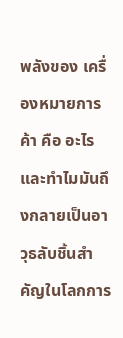พลังของ เครื่องหมายการค้า คือ อะไร และทำไมมันถึงกลายเป็นอาวุธลับชิ้นสำคัญในโลกการ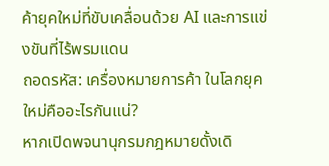ค้ายุคใหม่ที่ขับเคลื่อนด้วย AI และการแข่งขันที่ไร้พรมแดน
ถอดรหัส: เครื่องหมายการค้า ในโลกยุคใหม่คืออะไรกันแน่?
หากเปิดพจนานุกรมกฎหมายดั้งเดิ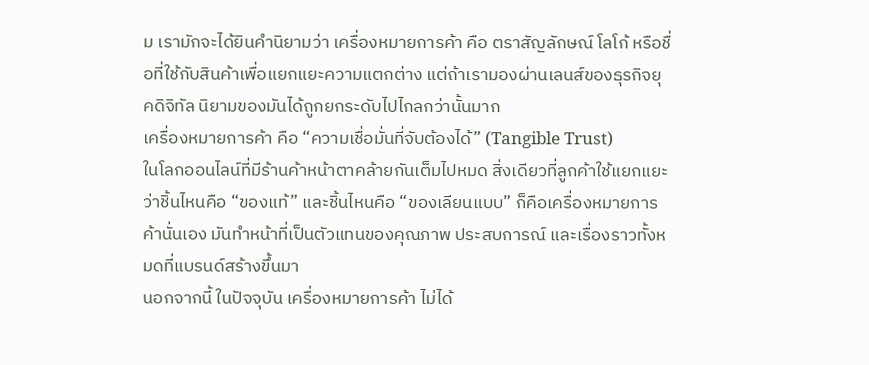ม เรามักจะได้ยินคำนิยามว่า เครื่องหมายการค้า คือ ตราสัญลักษณ์ โลโก้ หรือชื่อที่ใช้กับสินค้าเพื่อแยกแยะความแตกต่าง แต่ถ้าเรามองผ่านเลนส์ของธุรกิจยุคดิจิทัล นิยามของมันได้ถูกยกระดับไปไกลกว่านั้นมาก
เครื่องหมายการค้า คือ “ความเชื่อมั่นที่จับต้องได้” (Tangible Trust)
ในโลกออนไลน์ที่มีร้านค้าหน้าตาคล้ายกันเต็มไปหมด สิ่งเดียวที่ลูกค้าใช้แยกแยะว่าชิ้นไหนคือ “ของแท้” และชิ้นไหนคือ “ของเลียนแบบ” ก็คือเครื่องหมายการค้านั่นเอง มันทำหน้าที่เป็นตัวแทนของคุณภาพ ประสบการณ์ และเรื่องราวทั้งหมดที่แบรนด์สร้างขึ้นมา
นอกจากนี้ ในปัจจุบัน เครื่องหมายการค้า ไม่ได้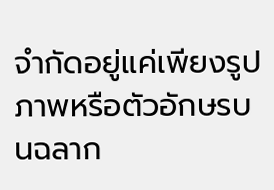จำกัดอยู่แค่เพียงรูปภาพหรือตัวอักษรบนฉลาก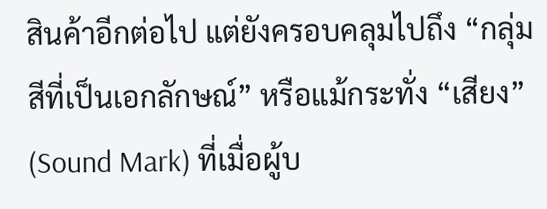สินค้าอีกต่อไป แต่ยังครอบคลุมไปถึง “กลุ่มสีที่เป็นเอกลักษณ์” หรือแม้กระทั่ง “เสียง” (Sound Mark) ที่เมื่อผู้บ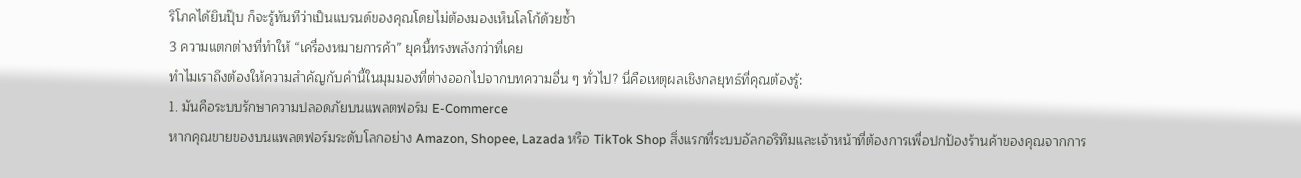ริโภคได้ยินปุ๊บ ก็จะรู้ทันทีว่าเป็นแบรนด์ของคุณโดยไม่ต้องมองเห็นโลโก้ด้วยซ้ำ
3 ความแตกต่างที่ทำให้ “เครื่องหมายการค้า” ยุคนี้ทรงพลังกว่าที่เคย
ทำไมเราถึงต้องให้ความสำคัญกับคำนี้ในมุมมองที่ต่างออกไปจากบทความอื่น ๆ ทั่วไป? นี่คือเหตุผลเชิงกลยุทธ์ที่คุณต้องรู้:
1. มันคือระบบรักษาความปลอดภัยบนแพลตฟอร์ม E-Commerce
หากคุณขายของบนแพลตฟอร์มระดับโลกอย่าง Amazon, Shopee, Lazada หรือ TikTok Shop สิ่งแรกที่ระบบอัลกอริทึมและเจ้าหน้าที่ต้องการเพื่อปกป้องร้านค้าของคุณจากการ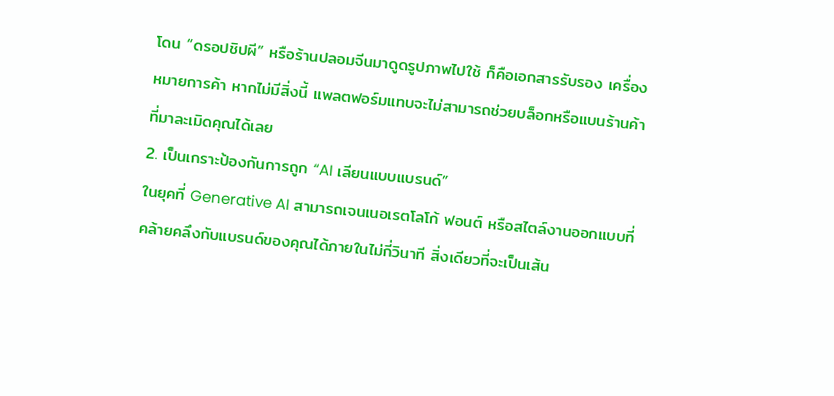โดน “ดรอปชิปผี” หรือร้านปลอมจีนมาดูดรูปภาพไปใช้ ก็คือเอกสารรับรอง เครื่องหมายการค้า หากไม่มีสิ่งนี้ แพลตฟอร์มแทบจะไม่สามารถช่วยบล็อกหรือแบนร้านค้าที่มาละเมิดคุณได้เลย
2. เป็นเกราะป้องกันการถูก “AI เลียนแบบแบรนด์”
ในยุคที่ Generative AI สามารถเจนเนอเรตโลโก้ ฟอนต์ หรือสไตล์งานออกแบบที่คล้ายคลึงกับแบรนด์ของคุณได้ภายในไม่กี่วินาที สิ่งเดียวที่จะเป็นเส้น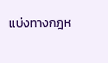แบ่งทางกฎห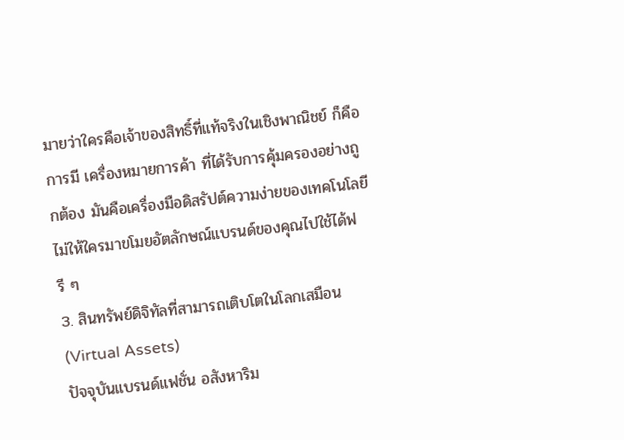มายว่าใครคือเจ้าของสิทธิ์ที่แท้จริงในเชิงพาณิชย์ ก็คือการมี เครื่องหมายการค้า ที่ได้รับการคุ้มครองอย่างถูกต้อง มันคือเครื่องมือดิสรัปต์ความง่ายของเทคโนโลยี ไม่ให้ใครมาขโมยอัตลักษณ์แบรนด์ของคุณไปใช้ได้ฟรี ๆ
3. สินทรัพย์ดิจิทัลที่สามารถเติบโตในโลกเสมือน (Virtual Assets)
ปัจจุบันแบรนด์แฟชั่น อสังหาริม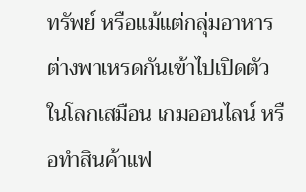ทรัพย์ หรือแม้แต่กลุ่มอาหาร ต่างพาเหรดกันเข้าไปเปิดตัวในโลกเสมือน เกมออนไลน์ หรือทำสินค้าแฟ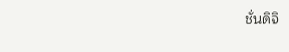ชั่นดิจิ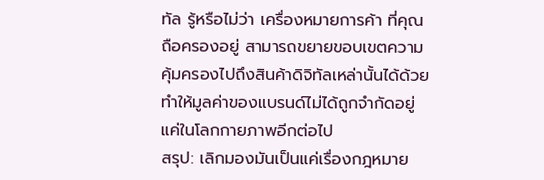ทัล รู้หรือไม่ว่า เครื่องหมายการค้า ที่คุณถือครองอยู่ สามารถขยายขอบเขตความคุ้มครองไปถึงสินค้าดิจิทัลเหล่านั้นได้ด้วย ทำให้มูลค่าของแบรนด์ไม่ได้ถูกจำกัดอยู่แค่ในโลกกายภาพอีกต่อไป
สรุป: เลิกมองมันเป็นแค่เรื่องกฎหมาย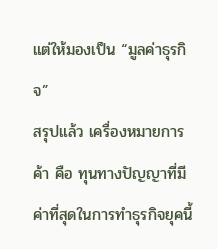แต่ให้มองเป็น “มูลค่าธุรกิจ”
สรุปแล้ว เครื่องหมายการค้า คือ ทุนทางปัญญาที่มีค่าที่สุดในการทำธุรกิจยุคนี้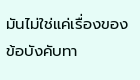มันไม่ใช่แค่เรื่องของข้อบังคับทา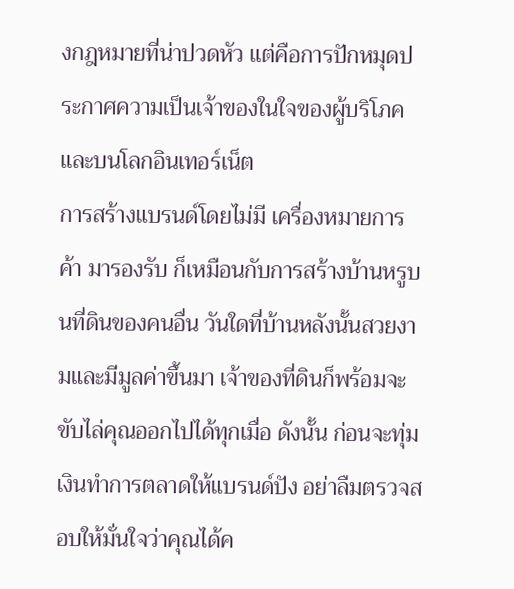งกฎหมายที่น่าปวดหัว แต่คือการปักหมุดประกาศความเป็นเจ้าของในใจของผู้บริโภคและบนโลกอินเทอร์เน็ต
การสร้างแบรนด์โดยไม่มี เครื่องหมายการค้า มารองรับ ก็เหมือนกับการสร้างบ้านหรูบนที่ดินของคนอื่น วันใดที่บ้านหลังนั้นสวยงามและมีมูลค่าขึ้นมา เจ้าของที่ดินก็พร้อมจะขับไล่คุณออกไปได้ทุกเมื่อ ดังนั้น ก่อนจะทุ่มเงินทำการตลาดให้แบรนด์ปัง อย่าลืมตรวจสอบให้มั่นใจว่าคุณได้ค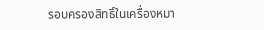รอบครองสิทธิ์ในเครื่องหมา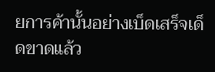ยการค้านั้นอย่างเบ็ดเสร็จเด็ดขาดแล้ว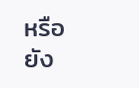หรือยัง